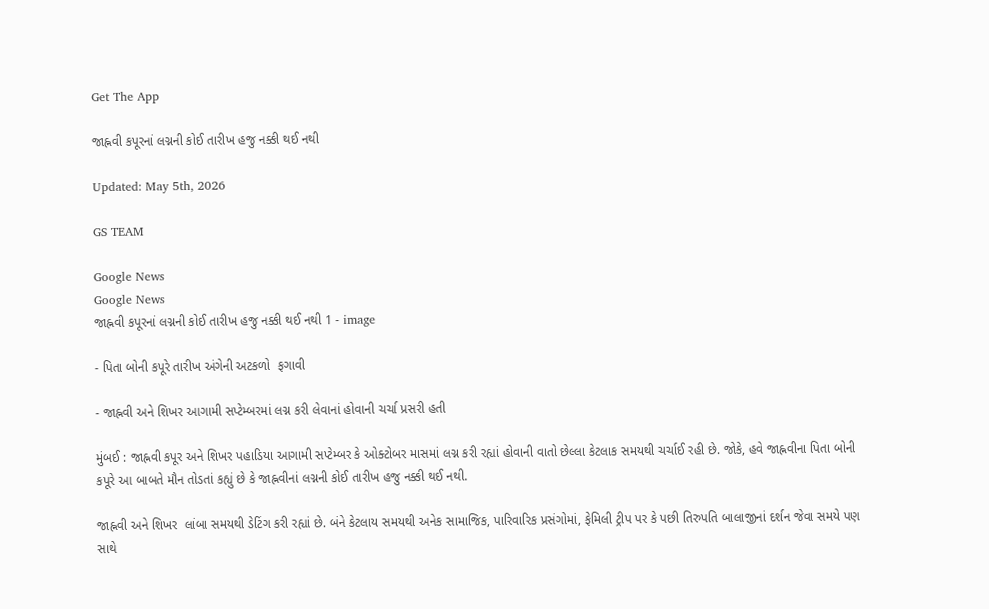Get The App

જાહ્નવી કપૂરનાં લગ્નની કોઈ તારીખ હજુ નક્કી થઈ નથી

Updated: May 5th, 2026

GS TEAM

Google News
Google News
જાહ્નવી કપૂરનાં લગ્નની કોઈ તારીખ હજુ નક્કી થઈ નથી 1 - image

- પિતા બોની કપૂરે તારીખ અંગેની અટકળો  ફગાવી

- જાહ્નવી અને શિખર આગામી સપ્ટેમ્બરમાં લગ્ન કરી લેવાનાં હોવાની ચર્ચા પ્રસરી હતી

મુંબઈ : જાહ્નવી કપૂર અને શિખર પહાડિયા આગામી સપ્ટેમ્બર કે ઓક્ટોબર માસમાં લગ્ન કરી રહ્યાં હોવાની વાતો છેલ્લા કેટલાક સમયથી ચર્ચાઈ રહી છે. જોકે, હવે જાહ્નવીના પિતા બોની કપૂરે આ બાબતે મૌન તોડતાં કહ્યું છે કે જાહ્નવીનાં લગ્નની કોઈ તારીખ હજુ નક્કી થઈ નથી.

જાહ્નવી અને શિખર  લાંબા સમયથી ડેટિંગ કરી રહ્યાં છે. બંને કેટલાય સમયથી અનેક સામાજિક, પારિવારિક પ્રસંગોમાં, ફેમિલી ટ્રીપ પર કે પછી તિરુપતિ બાલાજીનાં દર્શન જેવા સમયે પણ સાથે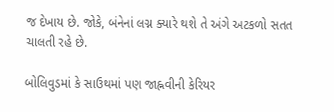જ દેખાય છે. જોકે, બંનેનાં લગ્ન ક્યારે થશે તે અંગે અટકળો સતત ચાલતી રહે છે.

બોલિવુડમાં કે સાઉથમાં પણ જાહ્નવીની કેરિયર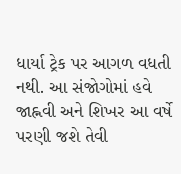ધાર્યા ટ્રેક પર આગળ વધતી નથી. આ સંજોગોમાં હવે  જાહ્નવી અને શિખર આ વર્ષે પરણી જશે તેવી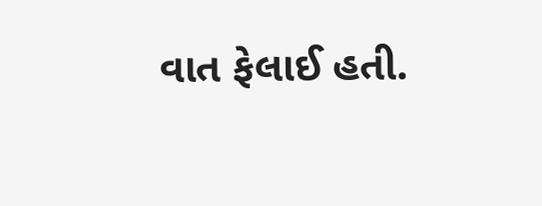વાત ફેલાઈ હતી.